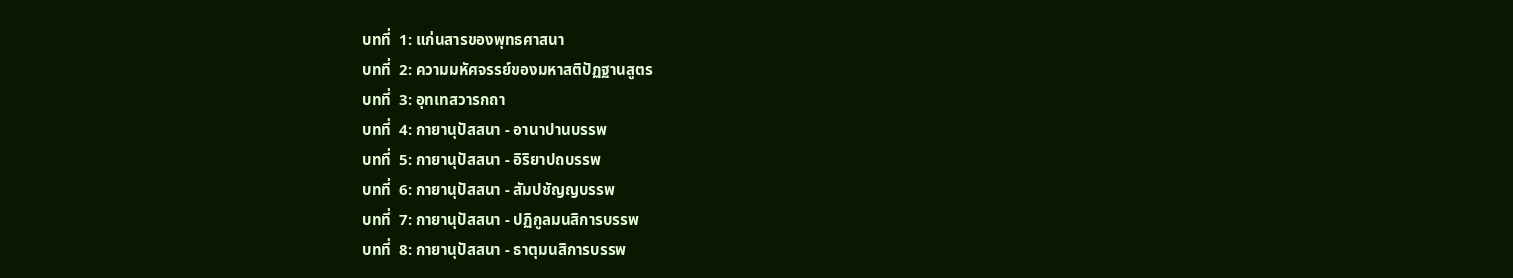บทที่  1: แก่นสารของพุทธศาสนา
บทที่  2: ความมหัศจรรย์ของมหาสติปัฏฐานสูตร
บทที่  3: อุทเทสวารกถา
บทที่  4: กายานุปัสสนา - อานาปานบรรพ
บทที่  5: กายานุปัสสนา - อิริยาปถบรรพ
บทที่  6: กายานุปัสสนา - สัมปชัญญบรรพ
บทที่  7: กายานุปัสสนา - ปฏิกูลมนสิการบรรพ
บทที่  8: กายานุปัสสนา - ธาตุมนสิการบรรพ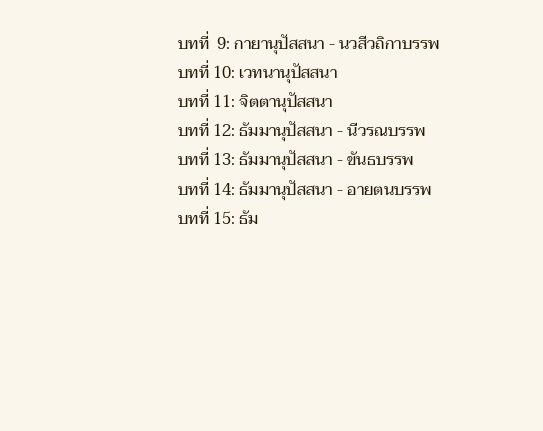บทที่  9: กายานุปัสสนา - นวสีวถิกาบรรพ
บทที่ 10: เวทนานุปัสสนา
บทที่ 11: จิตตานุปัสสนา
บทที่ 12: ธัมมานุปัสสนา - นีวรณบรรพ
บทที่ 13: ธัมมานุปัสสนา - ขันธบรรพ
บทที่ 14: ธัมมานุปัสสนา - อายตนบรรพ
บทที่ 15: ธัม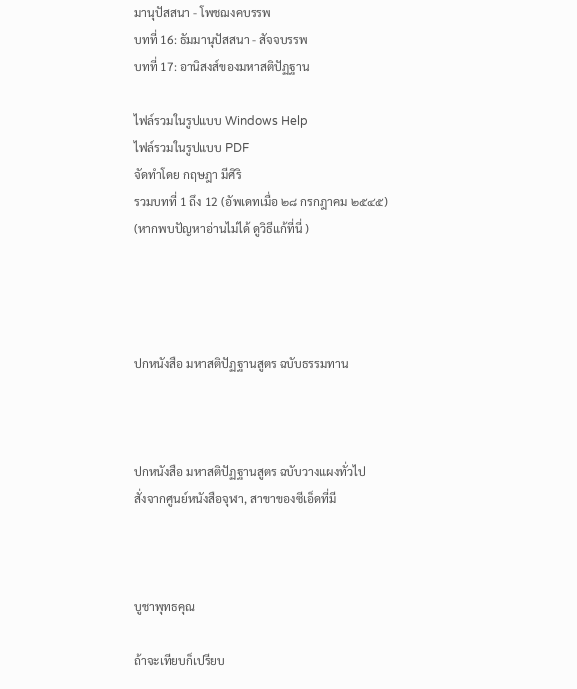มานุปัสสนา - โพชฌงคบรรพ
บทที่ 16: ธัมมานุปัสสนา - สัจจบรรพ
บทที่ 17: อานิสงส์ของมหาสติปัฏฐาน

ไฟล์รวมในรูปแบบ Windows Help
ไฟล์รวมในรูปแบบ PDF
จัดทำโดย กฤษฎา มีศิริ
รวมบทที่ 1 ถึง 12 (อัพเดทเมื่อ ๒๘ กรกฎาคม ๒๕๔๕)
(หากพบปัญหาอ่านไม่ได้ ดูวิธีแก้ที่นี่ )




ปกหนังสือ มหาสติปัฏฐานสูตร ฉบับธรรมทาน



ปกหนังสือ มหาสติปัฏฐานสูตร ฉบับวางแผงทั่วไป
สั่งจากศูนย์หนังสือจุฬา, สาขาของซีเอ็ดที่มี



บูชาพุทธคุณ

ถ้าจะเทียบก็เปรียบ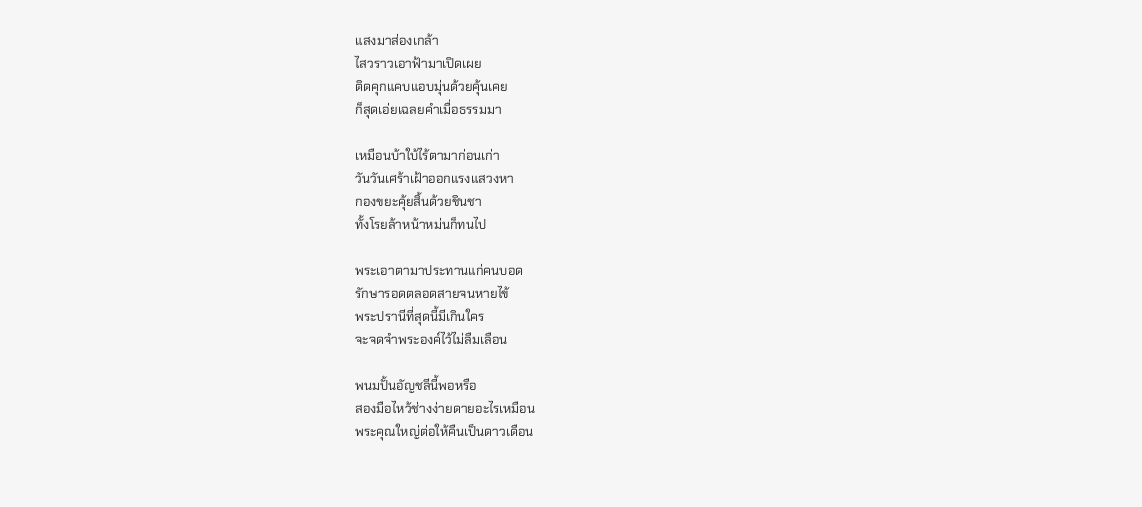แสงมาส่องเกล้า
ไสวราวเอาฟ้ามาเปิดเผย
ติดคุกแคบแอบมุ่นด้วยคุ้นเคย
ก็สุดเอ่ยเฉลยคำเมื่อธรรมมา

เหมือนบ้าใบ้ไร้ตามาก่อนเก่า
วันวันเศร้าเฝ้าออกแรงแสวงหา
กองขยะคุ้ยสิ้นด้วยชินชา
ทั้งโรยล้าหน้าหม่นก็ทนไป

พระเอาตามาประทานแก่คนบอด
รักษารอดตลอดสายจนหายไข้
พระปรานีที่สุดนี้มีเกินใคร
จะจดจำพระองค์ไว้ไม่ลืมเลือน

พนมปั้นอัญชลีนี้พอหรือ
สองมือไหว้ช่างง่ายดายอะไรเหมือน
พระคุณใหญ่ต่อให้คืนเป็นดาวเดือน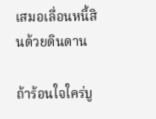เสมอเลื่อนหนี้สินด้วยดินดาน

ถ้าร้อนใจใคร่บู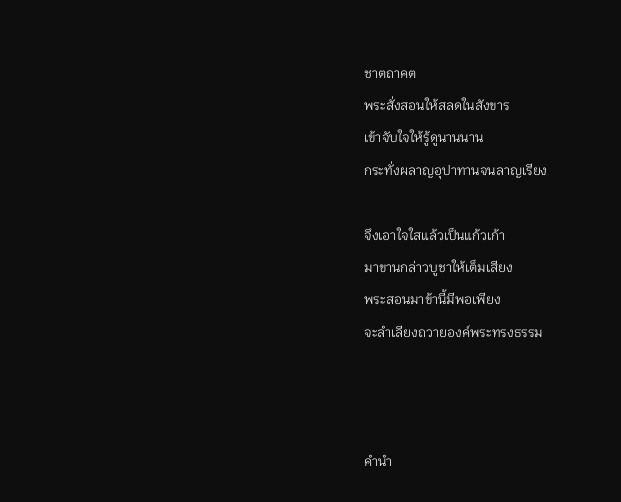ชาตถาคต
พระสั่งสอนให้สลดในสังขาร
เข้าจับใจให้รู้ดูนานนาน
กระทั่งผลาญอุปาทานจนลาญเรียง

จึงเอาใจใสแล้วเป็นแก้วเก้า
มาขานกล่าวบูชาให้เต็มเสียง
พระสอนมาข้านี้มีพอเพียง
จะลำเลียงถวายองค์พระทรงธรรม



คำนำ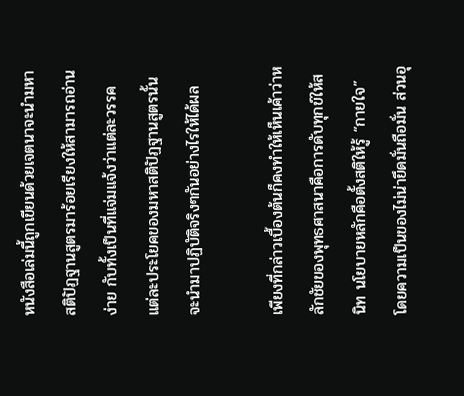หนังสือเล่มนี้ถูกเขียนด้วยเจตนาจะนำมหาสติปัฏฐานสูตรมาร้อยเรียงให้สามารถอ่านง่าย กับทั้งเป็นที่แจ่มแจ้งว่าแต่ละวรรค แต่ละประโยคของมหาสติปัฏฐานสูตรนั้น จะนำมาปฏิบัติจริงๆกันอย่างไรให้ได้ผล

เพียงที่กล่าวเบื้องต้นก็คงทำให้เห็นเค้าว่าหลักชัยของพุทธศาสนาคือการดับทุกข์ให้สนิท นโยบายหลักคือตั้งสติให้รู้ “กายใจ” โดยความเป็นของไม่น่ายึดมั่นถือมั่น ส่วนอุ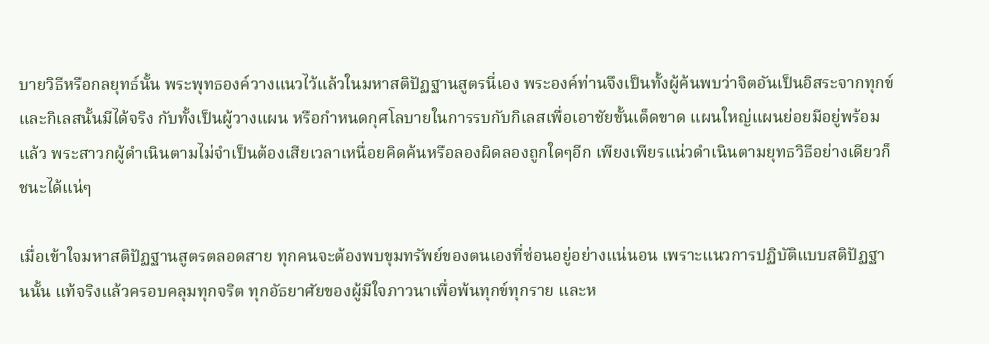บายวิธีหรือกลยุทธ์นั้น พระพุทธองค์วางแนวไว้แล้วในมหาสติปัฏฐานสูตรนี่เอง พระองค์ท่านจึงเป็นทั้งผู้ค้นพบว่าจิตอันเป็นอิสระจากทุกข์และกิเลสนั้นมีได้จริง กับทั้งเป็นผู้วางแผน หรือกำหนดกุศโลบายในการรบกับกิเลสเพื่อเอาชัยขั้นเด็ดขาด แผนใหญ่แผนย่อยมีอยู่พร้อมแล้ว พระสาวกผู้ดำเนินตามไม่จำเป็นต้องเสียเวลาเหนื่อยคิดค้นหรือลองผิดลองถูกใดๆอีก เพียงเพียรแน่วดำเนินตามยุทธวิธีอย่างเดียวก็ชนะได้แน่ๆ

เมื่อเข้าใจมหาสติปัฏฐานสูตรตลอดสาย ทุกคนจะต้องพบขุมทรัพย์ของตนเองที่ซ่อนอยู่อย่างแน่นอน เพราะแนวการปฏิบัติแบบสติปัฏฐานนั้น แท้จริงแล้วครอบคลุมทุกจริต ทุกอัธยาศัยของผู้มีใจภาวนาเพื่อพ้นทุกข์ทุกราย และห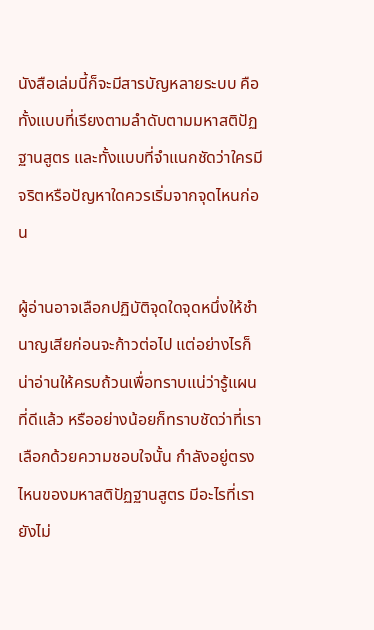นังสือเล่มนี้ก็จะมีสารบัญหลายระบบ คือทั้งแบบที่เรียงตามลำดับตามมหาสติปัฏฐานสูตร และทั้งแบบที่จำแนกชัดว่าใครมีจริตหรือปัญหาใดควรเริ่มจากจุดไหนก่อน

ผู้อ่านอาจเลือกปฏิบัติจุดใดจุดหนึ่งให้ชำนาญเสียก่อนจะก้าวต่อไป แต่อย่างไรก็น่าอ่านให้ครบถ้วนเพื่อทราบแน่ว่ารู้แผนที่ดีแล้ว หรืออย่างน้อยก็ทราบชัดว่าที่เราเลือกด้วยความชอบใจนั้น กำลังอยู่ตรงไหนของมหาสติปัฏฐานสูตร มีอะไรที่เรายังไม่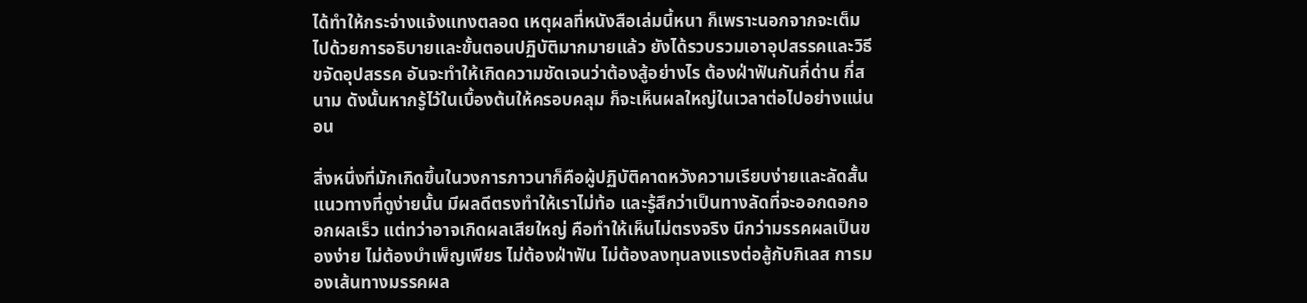ได้ทำให้กระจ่างแจ้งแทงตลอด เหตุผลที่หนังสือเล่มนี้หนา ก็เพราะนอกจากจะเต็มไปด้วยการอธิบายและขั้นตอนปฏิบัติมากมายแล้ว ยังได้รวบรวมเอาอุปสรรคและวิธีขจัดอุปสรรค อันจะทำให้เกิดความชัดเจนว่าต้องสู้อย่างไร ต้องฝ่าฟันกันกี่ด่าน กี่สนาม ดังนั้นหากรู้ไว้ในเบื้องต้นให้ครอบคลุม ก็จะเห็นผลใหญ่ในเวลาต่อไปอย่างแน่นอน

สิ่งหนึ่งที่มักเกิดขึ้นในวงการภาวนาก็คือผู้ปฏิบัติคาดหวังความเรียบง่ายและลัดสั้น แนวทางที่ดูง่ายนั้น มีผลดีตรงทำให้เราไม่ท้อ และรู้สึกว่าเป็นทางลัดที่จะออกดอกออกผลเร็ว แต่ทว่าอาจเกิดผลเสียใหญ่ คือทำให้เห็นไม่ตรงจริง นึกว่ามรรคผลเป็นของง่าย ไม่ต้องบำเพ็ญเพียร ไม่ต้องฝ่าฟัน ไม่ต้องลงทุนลงแรงต่อสู้กับกิเลส การมองเส้นทางมรรคผล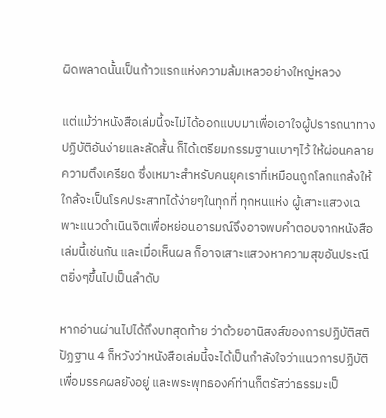ผิดพลาดนั้นเป็นก้าวแรกแห่งความล้มเหลวอย่างใหญ่หลวง

แต่แม้ว่าหนังสือเล่มนี้จะไม่ได้ออกแบบมาเพื่อเอาใจผู้ปรารถนาทางปฏิบัติอันง่ายและลัดสั้น ก็ได้เตรียมกรรมฐานเบาๆไว้ ให้ผ่อนคลายความตึงเครียด ซึ่งเหมาะสำหรับคนยุคเราที่เหมือนถูกโลกแกล้งให้ใกล้จะเป็นโรคประสาทได้ง่ายๆในทุกที่ ทุกหนแห่ง ผู้เสาะแสวงเฉพาะแนวดำเนินจิตเพื่อหย่อนอารมณ์จึงอาจพบคำตอบจากหนังสือเล่มนี้เช่นกัน และเมื่อเห็นผล ก็อาจเสาะแสวงหาความสุขอันประณีตยิ่งๆขึ้นไปเป็นลำดับ

หากอ่านผ่านไปได้ถึงบทสุดท้าย ว่าด้วยอานิสงส์ของการปฏิบัติสติปัฏฐาน 4 ก็หวังว่าหนังสือเล่มนี้จะได้เป็นกำลังใจว่าแนวการปฏิบัติเพื่อมรรคผลยังอยู่ และพระพุทธองค์ท่านก็ตรัสว่าธรรมะเป็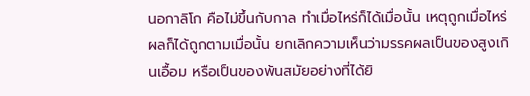นอกาลิโก คือไม่ขึ้นกับกาล ทำเมื่อไหร่ก็ได้เมื่อนั้น เหตุถูกเมื่อไหร่ผลก็ได้ถูกตามเมื่อนั้น ยกเลิกความเห็นว่ามรรคผลเป็นของสูงเกินเอื้อม หรือเป็นของพ้นสมัยอย่างที่ได้ยิ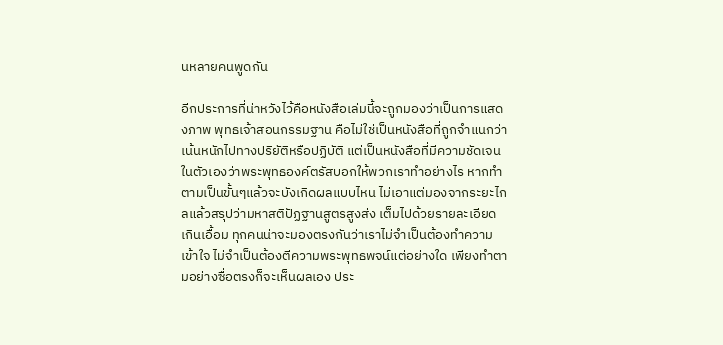นหลายคนพูดกัน

อีกประการที่น่าหวังไว้คือหนังสือเล่มนี้จะถูกมองว่าเป็นการแสดงภาพ พุทธเจ้าสอนกรรมฐาน คือไม่ใช่เป็นหนังสือที่ถูกจำแนกว่าเน้นหนักไปทางปริยัติหรือปฏิบัติ แต่เป็นหนังสือที่มีความชัดเจนในตัวเองว่าพระพุทธองค์ตรัสบอกให้พวกเราทำอย่างไร หากทำตามเป็นขั้นๆแล้วจะบังเกิดผลแบบไหน ไม่เอาแต่มองจากระยะไกลแล้วสรุปว่ามหาสติปัฏฐานสูตรสูงส่ง เต็มไปด้วยรายละเอียดเกินเอื้อม ทุกคนน่าจะมองตรงกันว่าเราไม่จำเป็นต้องทำความเข้าใจ ไม่จำเป็นต้องตีความพระพุทธพจน์แต่อย่างใด เพียงทำตามอย่างซื่อตรงก็จะเห็นผลเอง ประ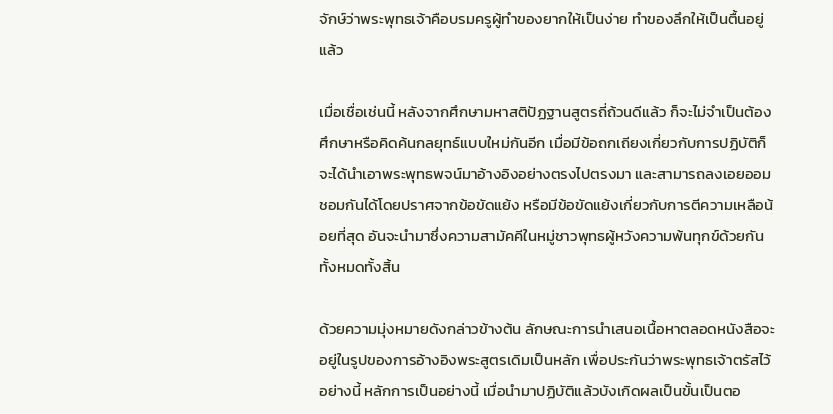จักษ์ว่าพระพุทธเจ้าคือบรมครูผู้ทำของยากให้เป็นง่าย ทำของลึกให้เป็นตื้นอยู่แล้ว

เมื่อเชื่อเช่นนี้ หลังจากศึกษามหาสติปัฏฐานสูตรถี่ถ้วนดีแล้ว ก็จะไม่จำเป็นต้องศึกษาหรือคิดค้นกลยุทธ์แบบใหม่กันอีก เมื่อมีข้อถกเถียงเกี่ยวกับการปฏิบัติก็จะได้นำเอาพระพุทธพจน์มาอ้างอิงอย่างตรงไปตรงมา และสามารถลงเอยออมชอมกันได้โดยปราศจากข้อขัดแย้ง หรือมีข้อขัดแย้งเกี่ยวกับการตีความเหลือน้อยที่สุด อันจะนำมาซึ่งความสามัคคีในหมู่ชาวพุทธผู้หวังความพ้นทุกข์ด้วยกันทั้งหมดทั้งสิ้น

ด้วยความมุ่งหมายดังกล่าวข้างต้น ลักษณะการนำเสนอเนื้อหาตลอดหนังสือจะอยู่ในรูปของการอ้างอิงพระสูตรเดิมเป็นหลัก เพื่อประกันว่าพระพุทธเจ้าตรัสไว้อย่างนี้ หลักการเป็นอย่างนี้ เมื่อนำมาปฏิบัติแล้วบังเกิดผลเป็นขั้นเป็นตอ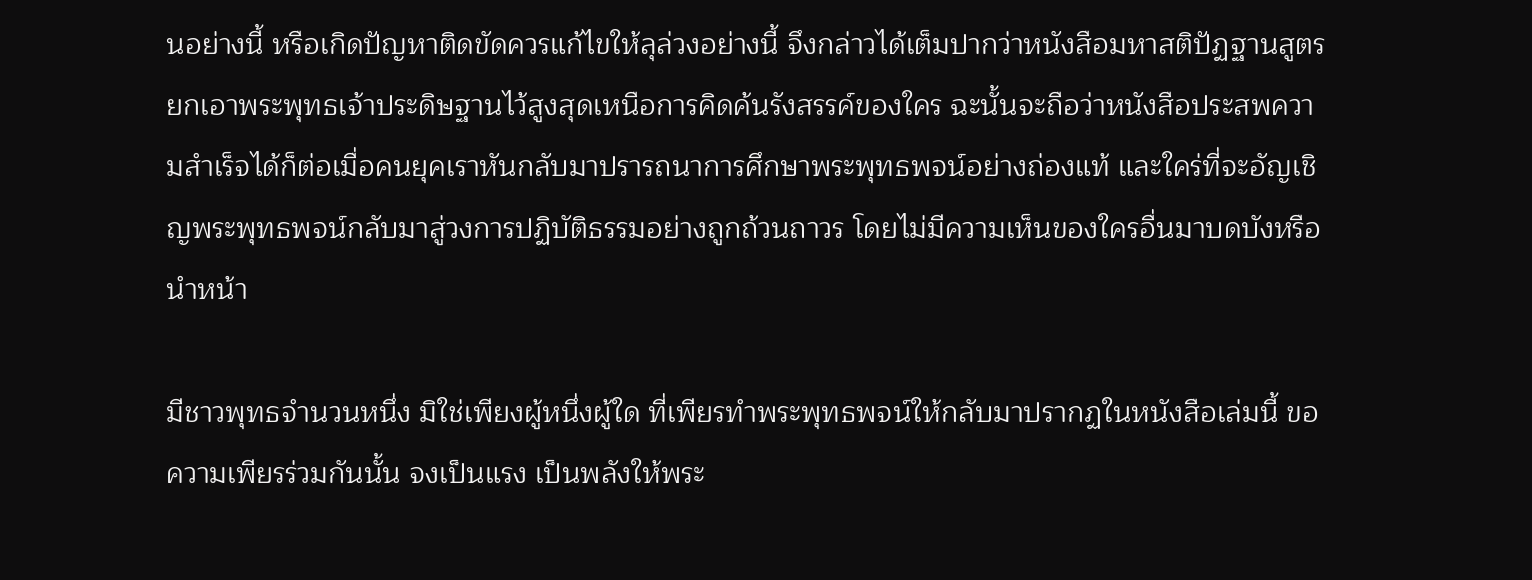นอย่างนี้ หรือเกิดปัญหาติดขัดควรแก้ไขให้ลุล่วงอย่างนี้ จึงกล่าวได้เต็มปากว่าหนังสือมหาสติปัฏฐานสูตรยกเอาพระพุทธเจ้าประดิษฐานไว้สูงสุดเหนือการคิดค้นรังสรรค์ของใคร ฉะนั้นจะถือว่าหนังสือประสพความสำเร็จได้ก็ต่อเมื่อคนยุคเราหันกลับมาปรารถนาการศึกษาพระพุทธพจน์อย่างถ่องแท้ และใคร่ที่จะอัญเชิญพระพุทธพจน์กลับมาสู่วงการปฏิบัติธรรมอย่างถูกถ้วนถาวร โดยไม่มีความเห็นของใครอื่นมาบดบังหรือนำหน้า

มีชาวพุทธจำนวนหนึ่ง มิใช่เพียงผู้หนึ่งผู้ใด ที่เพียรทำพระพุทธพจน์ให้กลับมาปรากฏในหนังสือเล่มนี้ ขอความเพียรร่วมกันนั้น จงเป็นแรง เป็นพลังให้พระ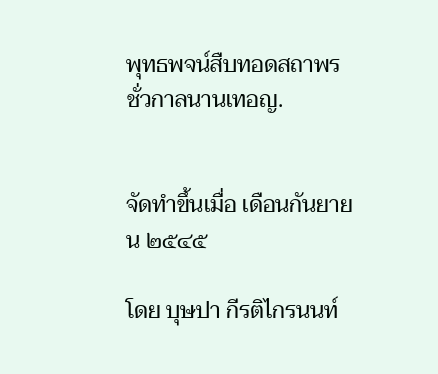พุทธพจน์สืบทอดสถาพรชั่วกาลนานเทอญ.


จัดทำขึ้นเมื่อ เดือนกันยายน ๒๕๔๕

โดย บุษปา กีรติไกรนนท์